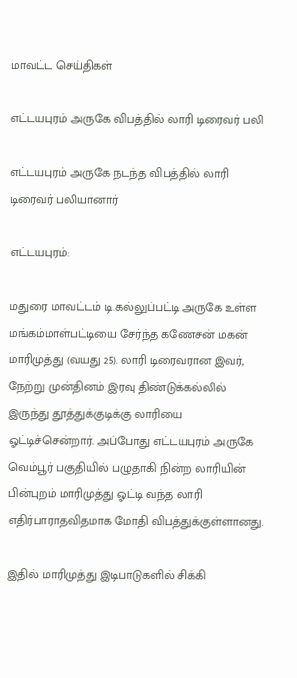மாவட்ட செய்திகள்

எட்டயபுரம் அருகே விபத்தில் லாரி டிரைவர் பலி

எட்டயபுரம் அருகே நடந்த விபத்தில் லாரி டிரைவர் பலியானார்

எட்டயபுரம்:

மதுரை மாவட்டம் டி.கல்லுப்பட்டி அருகே உள்ள மங்கம்மாள்பட்டியை சேர்ந்த கணேசன் மகன் மாரிமுத்து (வயது 25). லாரி டிரைவரான இவர், நேற்று முன்தினம் இரவு திண்டுக்கல்லில் இருந்து தூத்துக்குடிக்கு லாரியை ஓட்டிச்சென்றார். அப்போது எட்டயபுரம் அருகே வெம்பூர் பகுதியில் பழுதாகி நின்ற லாரியின் பின்புறம் மாரிமுத்து ஓட்டி வந்த லாரி எதிர்பாராதவிதமாக மோதி விபத்துக்குள்ளானது.

இதில் மாரிமுத்து இடிபாடுகளில் சிக்கி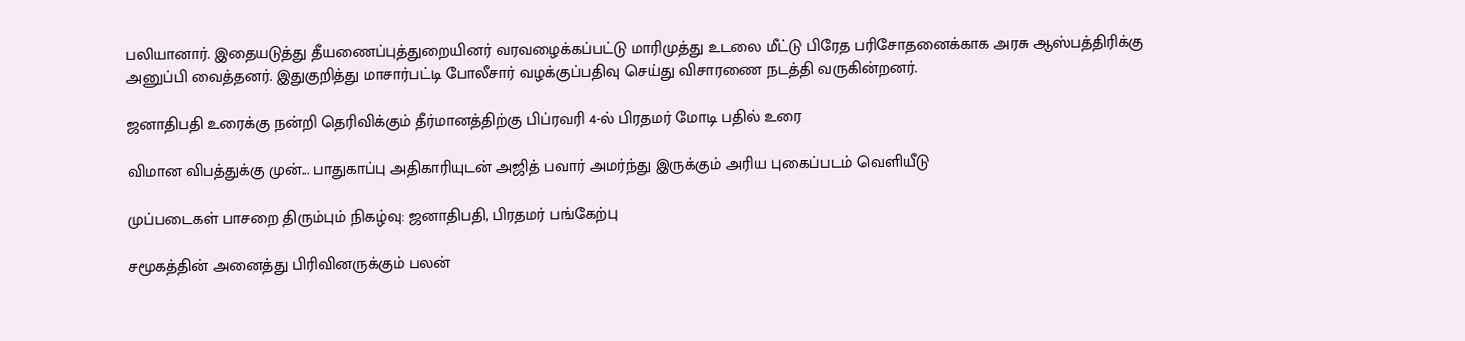பலியானார். இதையடுத்து தீயணைப்புத்துறையினர் வரவழைக்கப்பட்டு மாரிமுத்து உடலை மீட்டு பிரேத பரிசோதனைக்காக அரசு ஆஸ்பத்திரிக்கு அனுப்பி வைத்தனர். இதுகுறித்து மாசார்பட்டி போலீசார் வழக்குப்பதிவு செய்து விசாரணை நடத்தி வருகின்றனர்.

ஜனாதிபதி உரைக்கு நன்றி தெரிவிக்கும் தீர்மானத்திற்கு பிப்ரவரி 4-ல் பிரதமர் மோடி பதில் உரை

விமான விபத்துக்கு முன்... பாதுகாப்பு அதிகாரியுடன் அஜித் பவார் அமர்ந்து இருக்கும் அரிய புகைப்படம் வெளியீடு

முப்படைகள் பாசறை திரும்பும் நிகழ்வு: ஜனாதிபதி, பிரதமர் பங்கேற்பு

சமூகத்தின் அனைத்து பிரிவினருக்கும் பலன்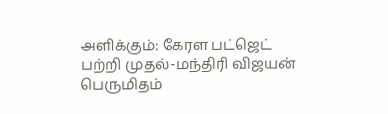அளிக்கும்: கேரள பட்ஜெட் பற்றி முதல்-மந்திரி விஜயன் பெருமிதம்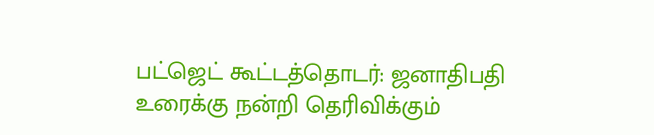பட்ஜெட் கூட்டத்தொடர்: ஜனாதிபதி உரைக்கு நன்றி தெரிவிக்கும்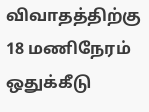விவாதத்திற்கு 18 மணிநேரம் ஒதுக்கீடு